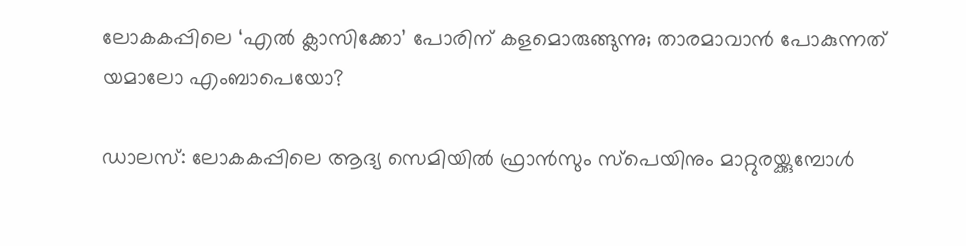ലോകകപ്പിലെ ‘എൽ ക്ലാസിക്കോ’ പോരിന് കളമൊരുങ്ങുന്നു; താരമാവാൻ പോകുന്നത് യമാലോ എംബാപെയോ?

ഡാലസ്: ലോകകപ്പിലെ ആദ്യ സെമിയിൽ ഫ്രാൻസും സ്പെയിനും മാറ്റുരയ്ക്കുമ്പോൾ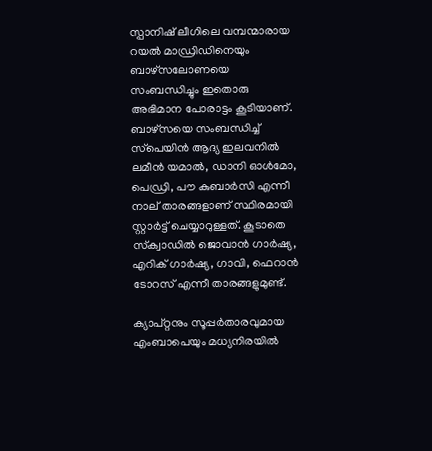സ്പാനിഷ് ലീഗിലെ വമ്പന്മാരായ റയൽ മാഡ്രിഡിനെയും ബാഴ്‌സലോണയെ സംബന്ധിച്ചും ഇതൊരു അഭിമാന പോരാട്ടം കൂടിയാണ്. ബാഴ്‌സയെ സംബന്ധിച്ച് സ്‌പെയിൻ ആദ്യ ഇലവനിൽ ലമീൻ യമാൽ, ഡാനി ഓൾമോ, പെഡ്രി, പൗ കുബാർസി എന്നീ നാല് താരങ്ങളാണ് സ്ഥിരമായി സ്റ്റാർട്ട് ചെയ്യാറുള്ളത്. കൂടാതെ സ്‌ക്വാഡിൽ ജൊവാൻ ഗാർഷ്യ, എറിക് ഗാർഷ്യ, ഗാവി, ഫെറാൻ ടോറസ് എന്നീ താരങ്ങളുമുണ്ട്.

ക്യാപ്റ്റനും സൂപ്പർതാരവുമായ എംബാപെയും മധ്യനിരയിൽ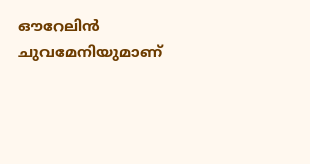ഔറേലിൻ ചുവമേനിയുമാണ്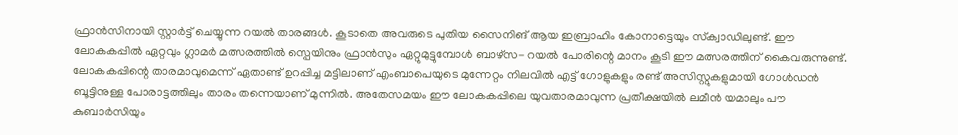ഫ്രാൻസിനായി സ്റ്റാർട്ട് ചെയ്യുന്ന റയൽ താരങ്ങൾ. കൂടാതെ അവരുടെ പുതിയ സൈനിങ്‌ ആയ ഇബ്രാഹിം കോനാട്ടെയും സ്‌ക്വാഡിലുണ്ട്. ഈ ലോകകപ്പിൽ ഏറ്റവും ഗ്ലാമർ മത്സരത്തിൽ സ്പെയിനും ഫ്രാൻസും ഏറ്റുമുട്ടുമ്പോൾ ബാഴ്‌സ- റയൽ പോരിന്റെ മാനം കൂടി ഈ മത്സരത്തിന് കൈവരുന്നുണ്ട്. ലോകകപ്പിന്റെ താരമാവുമെന്ന് ഏതാണ്ട് ഉറപ്പിച്ച മട്ടിലാണ് എംബാപെയുടെ മുന്നേറ്റം നിലവിൽ എട്ട് ഗോളുകളും രണ്ട് അസിസ്റ്റുകളുമായി ഗോൾഡൻ ബൂട്ടിനുള്ള പോരാട്ടത്തിലും താരം തന്നെയാണ് മുന്നിൽ. അതേസമയം ഈ ലോകകപ്പിലെ യുവതാരമാവുന്ന പ്രതീക്ഷയിൽ ലമീൻ യമാലും പൗ കുബാർസിയും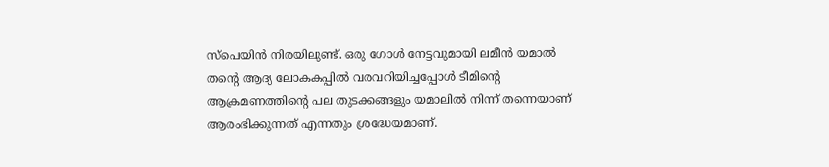സ്‌പെയിൻ നിരയിലുണ്ട്. ഒരു ഗോൾ നേട്ടവുമായി ലമീൻ യമാൽ തന്റെ ആദ്യ ലോകകപ്പിൽ വരവറിയിച്ചപ്പോൾ ടീമിന്റെ ആക്രമണത്തിന്റെ പല തുടക്കങ്ങളും യമാലിൽ നിന്ന് തന്നെയാണ് ആരംഭിക്കുന്നത് എന്നതും ശ്രദ്ധേയമാണ്.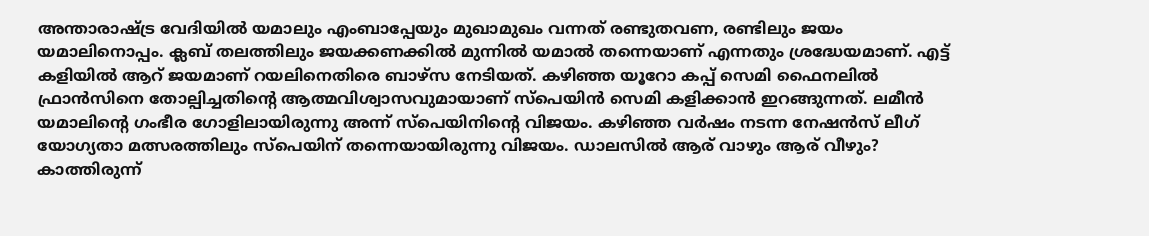അന്താരാഷ്ട്ര വേദിയിൽ യമാലും എംബാപ്പേയും മുഖാമുഖം വന്നത് രണ്ടുതവണ, രണ്ടിലും ജയം യമാലിനൊപ്പം. ക്ലബ് തലത്തിലും ജയക്കണക്കിൽ മുന്നിൽ യമാൽ തന്നെയാണ് എന്നതും ശ്രദ്ധേയമാണ്. എട്ട് കളിയിൽ ആറ് ജയമാണ് റയലിനെതിരെ ബാഴ്‌സ നേടിയത്. കഴിഞ്ഞ യൂറോ കപ്പ് സെമി ഫൈനലിൽ ഫ്രാൻസിനെ തോല്പിച്ചതിന്റെ ആത്മവിശ്വാസവുമായാണ് സ്‌പെയിൻ സെമി കളിക്കാൻ ഇറങ്ങുന്നത്. ലമീൻ യമാലിന്റെ ഗംഭീര ഗോളിലായിരുന്നു അന്ന് സ്‌പെയിനിന്റെ വിജയം. കഴിഞ്ഞ വർഷം നടന്ന നേഷൻസ് ലീഗ് യോഗ്യതാ മത്സരത്തിലും സ്പെയിന് തന്നെയായിരുന്നു വിജയം. ഡാലസിൽ ആര് വാഴും ആര് വീഴും? കാത്തിരുന്ന്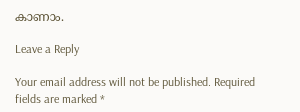കാണാം.

Leave a Reply

Your email address will not be published. Required fields are marked *